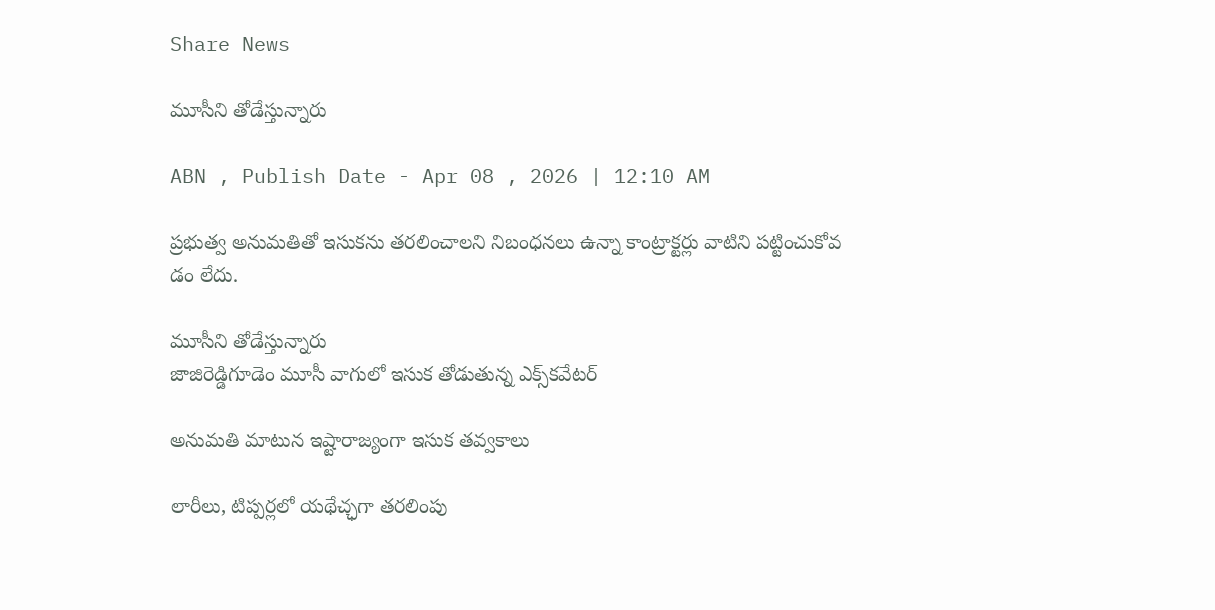Share News

మూసీని తోడేస్తున్నారు

ABN , Publish Date - Apr 08 , 2026 | 12:10 AM

ప్రభుత్వ అనుమతితో ఇసుకను తరలించాలని నిబంధనలు ఉన్నా కాంట్రాక్టర్లు వాటిని పట్టించుకోవ డం లేదు.

మూసీని తోడేస్తున్నారు
జాజిరెడ్డిగూడెం మూసీ వాగులో ఇసుక తోడుతున్న ఎక్స్‌కవేటర్‌

అనుమతి మాటున ఇష్టారాజ్యంగా ఇసుక తవ్వకాలు

లారీలు, టిప్పర్లలో యథేచ్ఛగా తరలింపు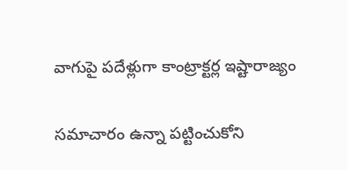వాగుపై పదేళ్లుగా కాంట్రాక్టర్ల ఇష్టారాజ్యం

సమాచారం ఉన్నా పట్టించుకోని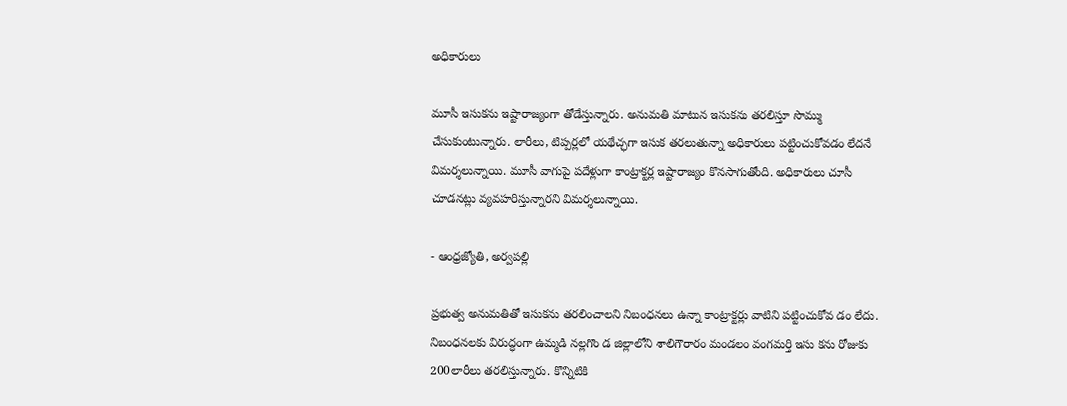అధికారులు

మూసీ ఇసుకను ఇష్టారాజ్యంగా తోడేస్తున్నారు. అనుమతి మాటున ఇసుకను తరలిస్తూ సొమ్ము చేసుకుంటున్నారు. లారీలు, టిప్పర్లలో యథేచ్ఛగా ఇసుక తరలుతున్నా అధికారులు పట్టించుకోవడం లేదనే విమర్శలున్నాయి. మూసీ వాగుపై పదేళ్లుగా కాంట్రాక్టర్ల ఇష్టారాజ్యం కొనసాగుతోంది. అధికారులు చూసీ చూడనట్లు వ్యవహరిస్తున్నారని విమర్శలున్నాయి.

- ఆంధ్రజ్యోతి, అర్వపల్లి

ప్రభుత్వ అనుమతితో ఇసుకను తరలించాలని నిబంధనలు ఉన్నా కాంట్రాక్టర్లు వాటిని పట్టించుకోవ డం లేదు. నిబంధనలకు విరుద్ధంగా ఉమ్మడి నల్లగొం డ జిల్లాలోని శాలిగౌరారం మండలం వంగమర్తి ఇసు కను రోజుకు 200లారీలు తరలిస్తున్నారు. కొన్నిటికి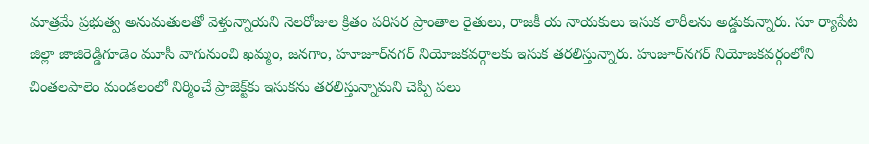మాత్రమే ప్రభుత్వ అనుమతులతో వెళ్తున్నాయని నెలరోజుల క్రితం పరిసర ప్రాంతాల రైతులు, రాజకీ య నాయకులు ఇసుక లారీలను అడ్డుకున్నారు. సూ ర్యాపేట జిల్లా జాజిరెడ్డిగూడెం మూసీ వాగునుంచి ఖమ్మం, జనగాం, హూజూర్‌నగర్‌ నియోజకవర్గాలకు ఇసుక తరలిస్తున్నారు. హుజూర్‌నగర్‌ నియోజకవర్గంలోని చింతలపాలెం మండలంలో నిర్మించే ప్రాజెక్ట్‌కు ఇసుకను తరలిస్తున్నామని చెప్పి పలు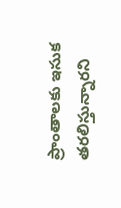ప్రాంతాలకు ఇసుక తరలిస్తున్నారని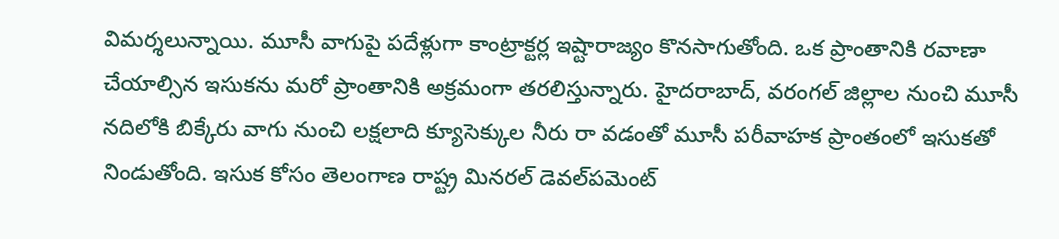విమర్శలున్నాయి. మూసీ వాగుపై పదేళ్లుగా కాంట్రాక్టర్ల ఇష్టారాజ్యం కొనసాగుతోంది. ఒక ప్రాంతానికి రవాణా చేయాల్సిన ఇసుకను మరో ప్రాంతానికి అక్రమంగా తరలిస్తున్నారు. హైదరాబాద్‌, వరంగల్‌ జిల్లాల నుంచి మూసీ నదిలోకి బిక్కేరు వాగు నుంచి లక్షలాది క్యూసెక్కుల నీరు రా వడంతో మూసీ పరీవాహక ప్రాంతంలో ఇసుకతో నిండుతోంది. ఇసుక కోసం తెలంగాణ రాష్ట్ర మినరల్‌ డెవల్‌పమెంట్‌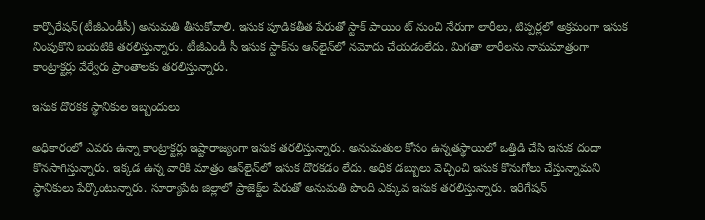కార్పొరేషన్‌(టీజీఎండీసీ) అనుమతి తీసుకోవాలి. ఇసుక పూడికతీత పేరుతో స్టాక్‌ పాయిం ట్‌ నుంచి నేరుగా లారీలు, టిప్పర్లలో అక్రమంగా ఇసుక నింపుకొని బయటికి తరలిస్తున్నారు. టీజీఎండీ సీ ఇసుక స్టాక్‌ను ఆన్‌లైన్‌లో నమోదు చేయడంలేదు. మిగతా లారీలను నామమాత్రంగా కాంట్రాక్టర్లు వేర్వేరు ప్రాంతాలకు తరలిస్తున్నారు.

ఇసుక దొరకక స్థానికుల ఇబ్బందులు

అధికారంలో ఎవరు ఉన్నా కాంట్రాక్టర్లు ఇష్టారాజ్యంగా ఇసుక తరలిస్తున్నారు. అనుమతుల కోసం ఉన్నతస్థాయిలో ఒత్తిడి చేసి ఇసుక దందా కొనసాగిస్తున్నారు. ఇక్కడ ఉన్న వారికి మాత్రం ఆన్‌లైన్‌లో ఇసుక దొరకడం లేదు. అధిక డబ్బులు వెచ్చించి ఇసుక కొనుగోలు చేస్తున్నామని స్ధానికులు పేర్కొంటున్నారు. సూర్యాపేట జిల్లాలో ప్రాజెక్ట్‌ల పేరుతో అనుమతి పొంది ఎక్కువ ఇసుక తరలిస్తున్నారు. ఇరిగేషన్‌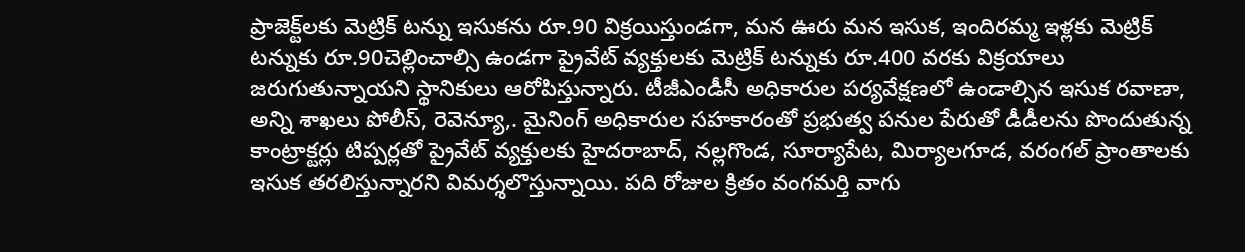ప్రాజెక్ట్‌లకు మెట్రిక్‌ టన్ను ఇసుకను రూ.90 విక్రయిస్తుండగా, మన ఊరు మన ఇసుక, ఇందిరమ్మ ఇళ్లకు మెట్రిక్‌ టన్నుకు రూ.90చెల్లించాల్సి ఉండగా ప్రైవేట్‌ వ్యక్తులకు మెట్రిక్‌ టన్నుకు రూ.400 వరకు విక్రయాలు జరుగుతున్నాయని స్థానికులు ఆరోపిస్తున్నారు. టీజీఎండీసీ అధికారుల పర్యవేక్షణలో ఉండాల్సిన ఇసుక రవాణా, అన్ని శాఖలు పోలీస్‌, రెవెన్యూ,. మైనింగ్‌ అధికారుల సహకారంతో ప్రభుత్వ పనుల పేరుతో డీడీలను పొందుతున్న కాంట్రాక్టర్లు టిప్పర్లతో ప్రైవేట్‌ వ్యక్తులకు హైదరాబాద్‌, నల్లగొండ, సూర్యాపేట, మిర్యాలగూడ, వరంగల్‌ ప్రాంతాలకు ఇసుక తరలిస్తున్నారని విమర్శలొస్తున్నాయి. పది రోజుల క్రితం వంగమర్తి వాగు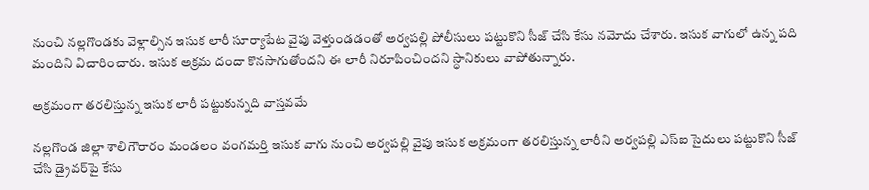నుంచి నల్లగొండకు వెళ్లాల్సిన ఇసుక లారీ సూర్యాపేట వైపు వెళ్తుండడంతో అర్వపల్లి పోలీసులు పట్టుకొని సీజ్‌ చేసి కేసు నమోదు చేశారు. ఇసుక వాగులో ఉన్న పది మందిని విచారించారు. ఇసుక అక్రమ దందా కొనసాగుతోందని ఈ లారీ నిరూపించిందని స్ధానికులు వాపోతున్నారు.

అక్రమంగా తరలిస్తున్న ఇసుక లారీ పట్టుకున్నది వాస్తవమే

నల్లగొండ జిల్లా శాలిగౌరారం మండలం వంగమర్తి ఇసుక వాగు నుంచి అర్వపల్లి వైపు ఇసుక అక్రమంగా తరలిస్తున్న లారీని అర్వపల్లి ఎస్‌ఐ సైదులు పట్టుకొని సీజ్‌ చేసి డ్రైవర్‌పై కేసు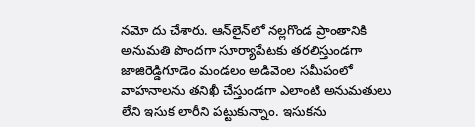నమో దు చేశారు. ఆన్‌లైన్‌లో నల్లగొండ ప్రాంతానికి అనుమతి పొందగా సూర్యాపేటకు తరలిస్తుండగా జాజిరెడ్డిగూడెం మండలం అడివెంల సమీపంలో వాహనాలను తనిఖీ చేస్తుండగా ఎలాంటి అనుమతులు లేని ఇసుక లారీని పట్టుకున్నాం. ఇసుకను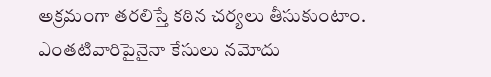అక్రమంగా తరలిస్తే కఠిన చర్యలు తీసుకుంటాం. ఎంతటివారిపైనైనా కేసులు నమోదు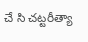చే సి చట్టరీత్యా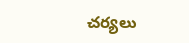చర్యలు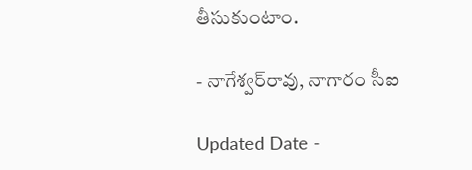తీసుకుంటాం.

- నాగేశ్వర్‌రావు, నాగారం సీఐ

Updated Date -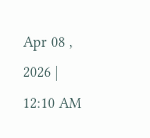Apr 08 , 2026 | 12:10 AM